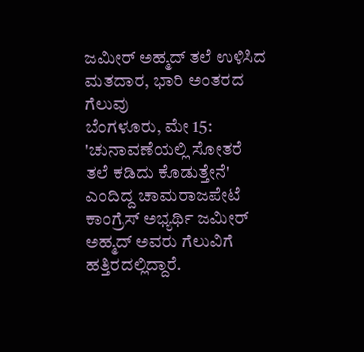ಜಮೀರ್ ಅಹ್ಮದ್ ತಲೆ ಉಳಿಸಿದ ಮತದಾರ, ಭಾರಿ ಅಂತರದ ಗೆಲುವು
ಬೆಂಗಳೂರು, ಮೇ 15: 'ಚುನಾವಣೆಯಲ್ಲಿ ಸೋತರೆ ತಲೆ ಕಡಿದು ಕೊಡುತ್ತೇನೆ' ಎಂದಿದ್ದ ಚಾಮರಾಜಪೇಟೆ ಕಾಂಗ್ರೆಸ್ ಅಭ್ಯರ್ಥಿ ಜಮೀರ್ ಅಹ್ಮದ್ ಅವರು ಗೆಲುವಿಗೆ ಹತ್ತಿರದಲ್ಲಿದ್ದಾರೆ.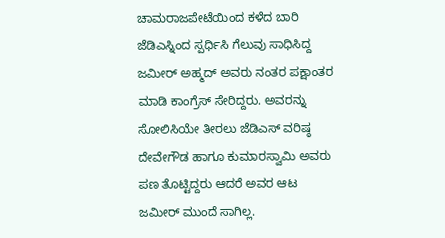ಚಾಮರಾಜಪೇಟೆಯಿಂದ ಕಳೆದ ಬಾರಿ ಜೆಡಿಎಸ್ನಿಂದ ಸ್ಪರ್ಧಿಸಿ ಗೆಲುವು ಸಾಧಿಸಿದ್ದ ಜಮೀರ್ ಅಹ್ಮದ್ ಅವರು ನಂತರ ಪಕ್ಷಾಂತರ ಮಾಡಿ ಕಾಂಗ್ರೆಸ್ ಸೇರಿದ್ದರು. ಅವರನ್ನು ಸೋಲಿಸಿಯೇ ತೀರಲು ಜೆಡಿಎಸ್ ವರಿಷ್ಠ ದೇವೇಗೌಡ ಹಾಗೂ ಕುಮಾರಸ್ವಾಮಿ ಅವರು ಪಣ ತೊಟ್ಟಿದ್ದರು ಆದರೆ ಅವರ ಆಟ ಜಮೀರ್ ಮುಂದೆ ಸಾಗಿಲ್ಲ.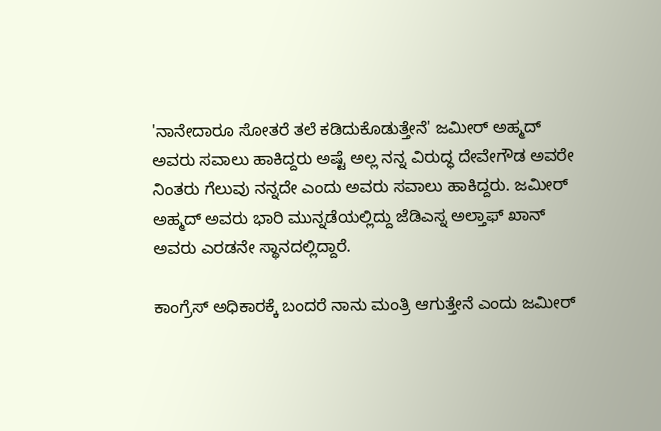'ನಾನೇದಾರೂ ಸೋತರೆ ತಲೆ ಕಡಿದುಕೊಡುತ್ತೇನೆ' ಜಮೀರ್ ಅಹ್ಮದ್ ಅವರು ಸವಾಲು ಹಾಕಿದ್ದರು ಅಷ್ಟೆ ಅಲ್ಲ ನನ್ನ ವಿರುದ್ಧ ದೇವೇಗೌಡ ಅವರೇ ನಿಂತರು ಗೆಲುವು ನನ್ನದೇ ಎಂದು ಅವರು ಸವಾಲು ಹಾಕಿದ್ದರು. ಜಮೀರ್ ಅಹ್ಮದ್ ಅವರು ಭಾರಿ ಮುನ್ನಡೆಯಲ್ಲಿದ್ದು ಜೆಡಿಎಸ್ನ ಅಲ್ತಾಫ್ ಖಾನ್ ಅವರು ಎರಡನೇ ಸ್ಥಾನದಲ್ಲಿದ್ದಾರೆ.

ಕಾಂಗ್ರೆಸ್ ಅಧಿಕಾರಕ್ಕೆ ಬಂದರೆ ನಾನು ಮಂತ್ರಿ ಆಗುತ್ತೇನೆ ಎಂದು ಜಮೀರ್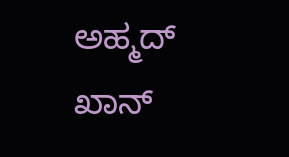ಅಹ್ಮದ್ ಖಾನ್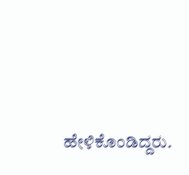ಹೇಳಿಕೊಂಡಿದ್ದರು.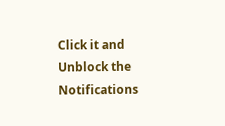Click it and Unblock the Notifications